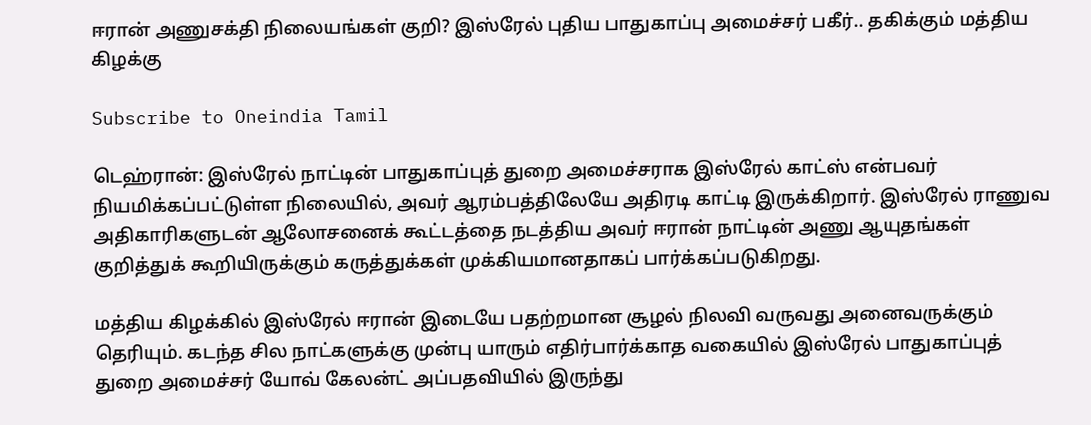ஈரான் அணுசக்தி நிலையங்கள் குறி? இஸ்ரேல் புதிய பாதுகாப்பு அமைச்சர் பகீர்.. தகிக்கும் மத்திய கிழக்கு

Subscribe to Oneindia Tamil

டெஹ்ரான்: இஸ்ரேல் நாட்டின் பாதுகாப்புத் துறை அமைச்சராக இஸ்ரேல் காட்ஸ் என்பவர் நியமிக்கப்பட்டுள்ள நிலையில், அவர் ஆரம்பத்திலேயே அதிரடி காட்டி இருக்கிறார். இஸ்ரேல் ராணுவ அதிகாரிகளுடன் ஆலோசனைக் கூட்டத்தை நடத்திய அவர் ஈரான் நாட்டின் அணு ஆயுதங்கள் குறித்துக் கூறியிருக்கும் கருத்துக்கள் முக்கியமானதாகப் பார்க்கப்படுகிறது.

மத்திய கிழக்கில் இஸ்ரேல் ஈரான் இடையே பதற்றமான சூழல் நிலவி வருவது அனைவருக்கும் தெரியும். கடந்த சில நாட்களுக்கு முன்பு யாரும் எதிர்பார்க்காத வகையில் இஸ்ரேல் பாதுகாப்புத் துறை அமைச்சர் யோவ் கேலன்ட் அப்பதவியில் இருந்து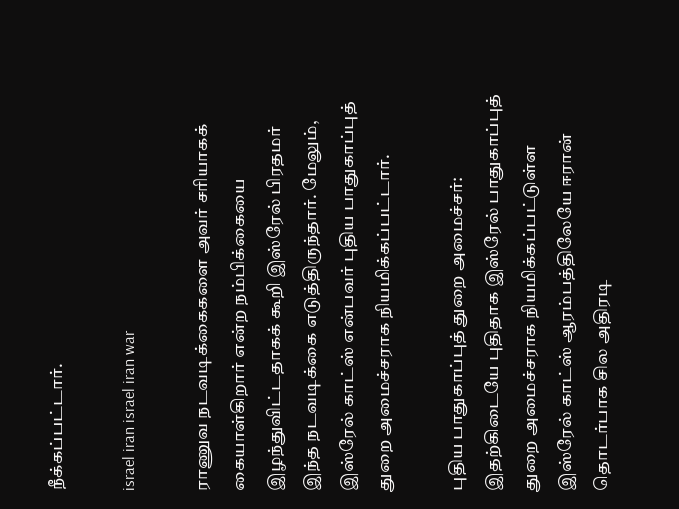நீக்கப்பட்டார்.

israel iran israel iran war

ராணுவ நடவடிக்கைகளை அவர் சரியாகக் கையாள்கிறார் என்ற நம்பிக்கையை இழந்துவிட்டதாகக் கூறி இஸ்ரேல் பிரதமர் இந்த நடவடிக்கை எடுத்திருந்தார். மேலும், இஸ்ரேல் காட்ஸ் என்பவர் புதிய பாதுகாப்புத் துறை அமைச்சராக நியமிக்கப்பட்டார்.

புதிய பாதுகாப்புத் துறை அமைச்சர்: இதற்கிடையே புதிதாக இஸ்ரேல் பாதுகாப்புத் துறை அமைச்சராக நியமிக்கப்பட்டுள்ள இஸ்ரேல் காட்ஸ் ஆரம்பத்திலேயே ஈரான் தொடர்பாக சில அதிரடி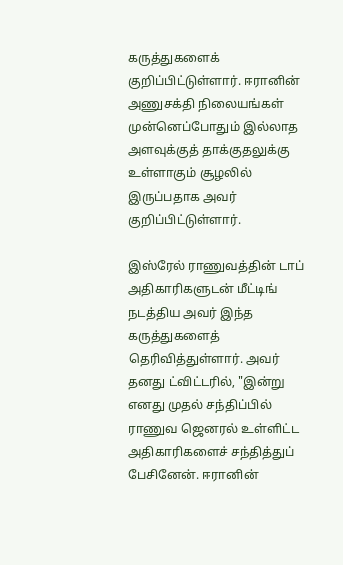கருத்துகளைக் குறிப்பிட்டுள்ளார். ஈரானின் அணுசக்தி நிலையங்கள் முன்னெப்போதும் இல்லாத அளவுக்குத் தாக்குதலுக்கு உள்ளாகும் சூழலில் இருப்பதாக அவர் குறிப்பிட்டுள்ளார்.

இஸ்ரேல் ராணுவத்தின் டாப் அதிகாரிகளுடன் மீட்டிங் நடத்திய அவர் இந்த கருத்துகளைத் தெரிவித்துள்ளார். அவர் தனது ட்விட்டரில், "இன்று எனது முதல் சந்திப்பில் ராணுவ ஜெனரல் உள்ளிட்ட அதிகாரிகளைச் சந்தித்துப் பேசினேன். ஈரானின்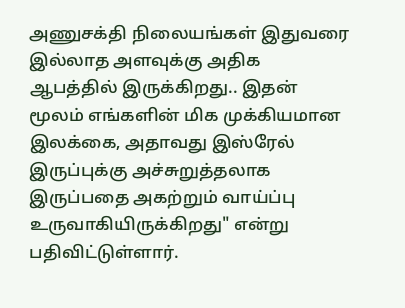அணுசக்தி நிலையங்கள் இதுவரை இல்லாத அளவுக்கு அதிக ஆபத்தில் இருக்கிறது.. இதன் மூலம் எங்களின் மிக முக்கியமான இலக்கை, அதாவது இஸ்ரேல் இருப்புக்கு அச்சுறுத்தலாக இருப்பதை அகற்றும் வாய்ப்பு உருவாகியிருக்கிறது" என்று பதிவிட்டுள்ளார்.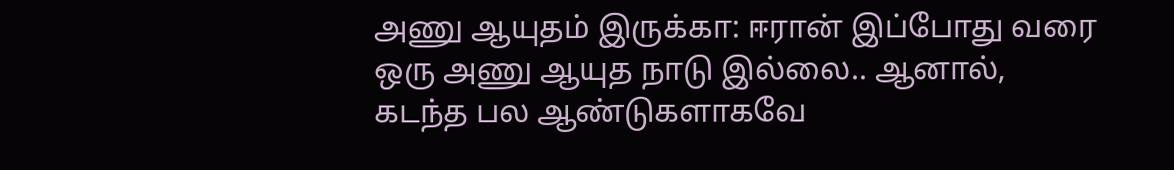அணு ஆயுதம் இருக்கா: ஈரான் இப்போது வரை ஒரு அணு ஆயுத நாடு இல்லை.. ஆனால், கடந்த பல ஆண்டுகளாகவே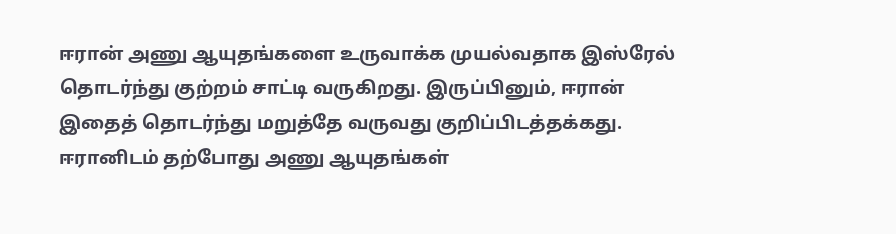ஈரான் அணு ஆயுதங்களை உருவாக்க முயல்வதாக இஸ்ரேல் தொடர்ந்து குற்றம் சாட்டி வருகிறது. இருப்பினும், ஈரான் இதைத் தொடர்ந்து மறுத்தே வருவது குறிப்பிடத்தக்கது. ஈரானிடம் தற்போது அணு ஆயுதங்கள்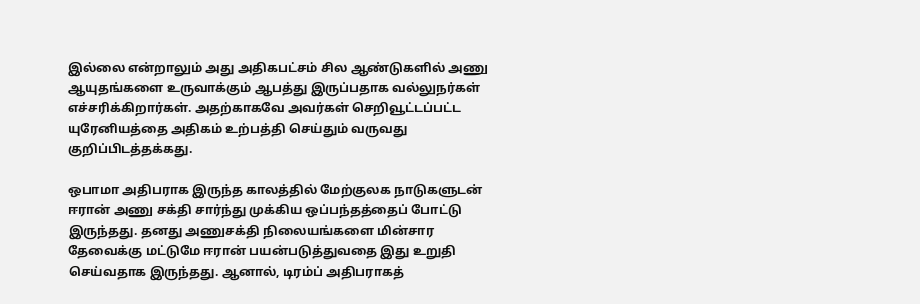இல்லை என்றாலும் அது அதிகபட்சம் சில ஆண்டுகளில் அணு ஆயுதங்களை உருவாக்கும் ஆபத்து இருப்பதாக வல்லுநர்கள் எச்சரிக்கிறார்கள். அதற்காகவே அவர்கள் செறிவூட்டப்பட்ட யுரேனியத்தை அதிகம் உற்பத்தி செய்தும் வருவது குறிப்பிடத்தக்கது.

ஒபாமா அதிபராக இருந்த காலத்தில் மேற்குலக நாடுகளுடன் ஈரான் அணு சக்தி சார்ந்து முக்கிய ஒப்பந்தத்தைப் போட்டு இருந்தது. தனது அணுசக்தி நிலையங்களை மின்சார தேவைக்கு மட்டுமே ஈரான் பயன்படுத்துவதை இது உறுதி செய்வதாக இருந்தது. ஆனால், டிரம்ப் அதிபராகத்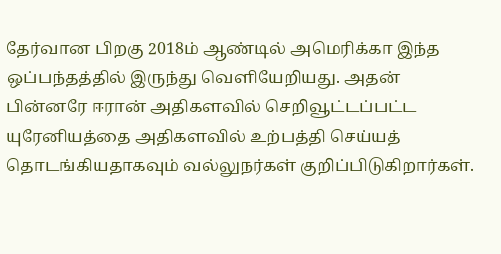தேர்வான பிறகு 2018ம் ஆண்டில் அமெரிக்கா இந்த ஒப்பந்தத்தில் இருந்து வெளியேறியது. அதன் பின்னரே ஈரான் அதிகளவில் செறிவூட்டப்பட்ட யுரேனியத்தை அதிகளவில் உற்பத்தி செய்யத் தொடங்கியதாகவும் வல்லுநர்கள் குறிப்பிடுகிறார்கள்.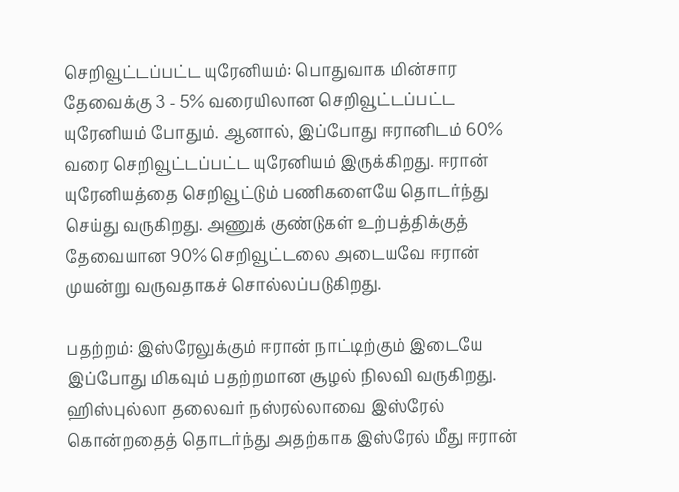செறிவூட்டப்பட்ட யுரேனியம்: பொதுவாக மின்சார தேவைக்கு 3 - 5% வரையிலான செறிவூட்டப்பட்ட யுரேனியம் போதும். ஆனால், இப்போது ஈரானிடம் 60% வரை செறிவூட்டப்பட்ட யுரேனியம் இருக்கிறது. ஈரான் யுரேனியத்தை செறிவூட்டும் பணிகளையே தொடர்ந்து செய்து வருகிறது. அணுக் குண்டுகள் உற்பத்திக்குத் தேவையான 90% செறிவூட்டலை அடையவே ஈரான் முயன்று வருவதாகச் சொல்லப்படுகிறது.

பதற்றம்: இஸ்ரேலுக்கும் ஈரான் நாட்டிற்கும் இடையே இப்போது மிகவும் பதற்றமான சூழல் நிலவி வருகிறது. ஹிஸ்புல்லா தலைவர் நஸ்ரல்லாவை இஸ்ரேல் கொன்றதைத் தொடர்ந்து அதற்காக இஸ்ரேல் மீது ஈரான்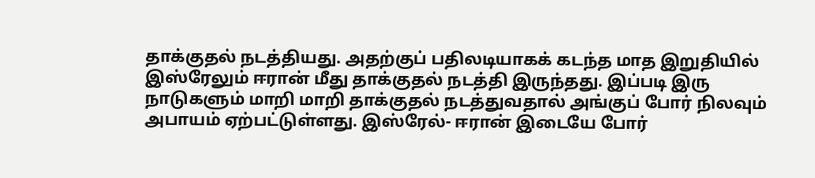தாக்குதல் நடத்தியது. அதற்குப் பதிலடியாகக் கடந்த மாத இறுதியில் இஸ்ரேலும் ஈரான் மீது தாக்குதல் நடத்தி இருந்தது. இப்படி இரு நாடுகளும் மாறி மாறி தாக்குதல் நடத்துவதால் அங்குப் போர் நிலவும் அபாயம் ஏற்பட்டுள்ளது. இஸ்ரேல்- ஈரான் இடையே போர்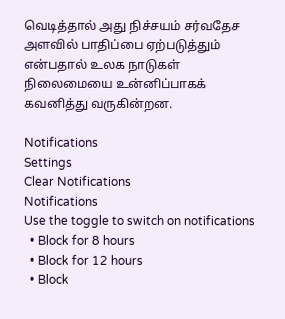வெடித்தால் அது நிச்சயம் சர்வதேச அளவில் பாதிப்பை ஏற்படுத்தும் என்பதால் உலக நாடுகள் நிலைமையை உன்னிப்பாகக் கவனித்து வருகின்றன.

Notifications
Settings
Clear Notifications
Notifications
Use the toggle to switch on notifications
  • Block for 8 hours
  • Block for 12 hours
  • Block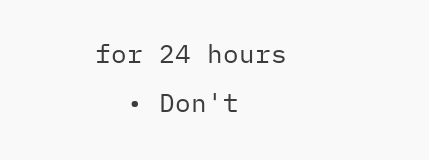for 24 hours
  • Don't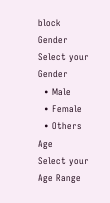block
Gender
Select your Gender
  • Male
  • Female
  • Others
Age
Select your Age Range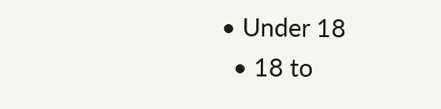• Under 18
  • 18 to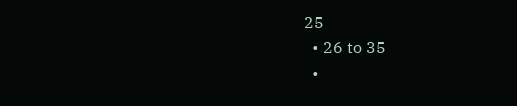25
  • 26 to 35
  •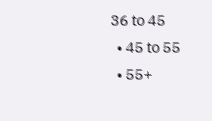36 to 45
  • 45 to 55
  • 55+